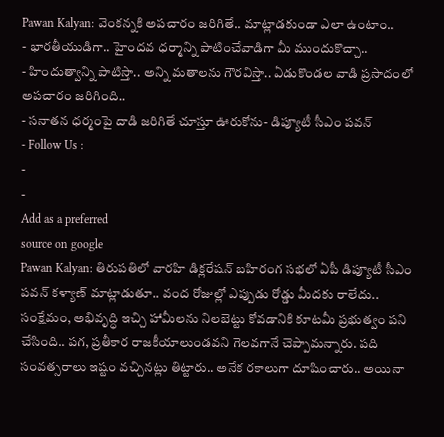Pawan Kalyan: వెంకన్నకి అపచారం జరిగితే.. మాట్లాడకుండా ఎలా ఉంటాం..
- భారతీయుడిగా.. హైందవ ధర్మాన్ని పాటించేవాడిగా మీ ముందుకొచ్చా..
- హిందుత్వాన్ని పాటిస్తా.. అన్ని మతాలను గౌరవిస్తా.. ఏడుకొండల వాడి ప్రసాదంలో అపచారం జరిగింది..
- సనాతన ధర్మంపై దాడి జరిగితే చూస్తూ ఊరుకోను- డిప్యూటీ సీఎం పవన్
- Follow Us :
-
-
Add as a preferred
source on google
Pawan Kalyan: తిరుపతిలో వారహి డిక్లరేషన్ బహిరంగ సభలో ఏపీ డిప్యూటీ సీఎం పవన్ కళ్యాణ్ మాట్లాడుతూ.. వంద రోజుల్లో ఎప్పుడు రోడ్డు మీదకు రాలేదు.. సంక్షేమం, అభివృద్ధి ఇచ్చి హామీలను నిలబెట్టు కోవడానికి కూటమీ ప్రభుత్వం పని చేసింది.. పగ, ప్రతీకార రాజకీయాలుండవని గెలవగానే చెప్పామన్నారు. పది సంవత్సరాలు ఇష్టం వచ్చినట్లు తిట్టారు.. అనేక రకాలుగా దూషించారు.. అయినా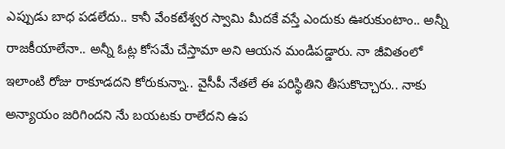ఎప్పుడు బాధ పడలేదు.. కానీ వేంకటేశ్వర స్వామి మీదకే వస్తే ఎందుకు ఊరుకుంటాం.. అన్నీ రాజకీయాలేనా.. అన్నీ ఓట్ల కోసమే చేస్తామా అని ఆయన మండిపడ్డారు. నా జీవితంలో ఇలాంటి రోజు రాకూడదని కోరుకున్నా.. వైసీపీ నేతలే ఈ పరిస్థితిని తీసుకొచ్చారు.. నాకు అన్యాయం జరిగిందని నేు బయటకు రాలేదని ఉప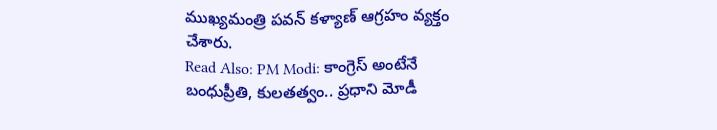ముఖ్యమంత్రి పవన్ కళ్యాణ్ ఆగ్రహం వ్యక్తం చేశారు.
Read Also: PM Modi: కాంగ్రెస్ అంటేనే బంధుప్రీతి, కులతత్వం.. ప్రధాని మోడీ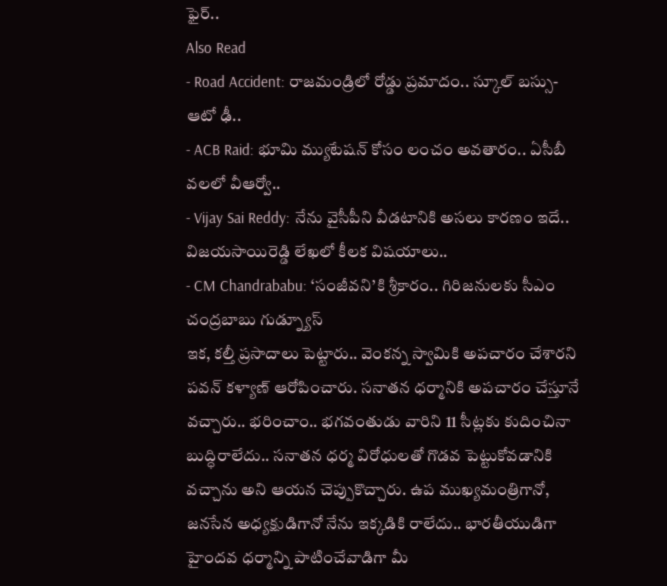ఫైర్..
Also Read
- Road Accident: రాజమండ్రిలో రోడ్డు ప్రమాదం.. స్కూల్ బస్సు-ఆటో ఢీ..
- ACB Raid: భూమి మ్యుటేషన్ కోసం లంచం అవతారం.. ఏసీబీ వలలో వీఆర్వో..
- Vijay Sai Reddy: నేను వైసీపీని వీడటానికి అసలు కారణం ఇదే.. విజయసాయిరెడ్డి లేఖలో కీలక విషయాలు..
- CM Chandrababu: ‘సంజీవని’కి శ్రీకారం.. గిరిజనులకు సీఎం చంద్రబాబు గుడ్న్యూస్
ఇక, కల్తీ ప్రసాదాలు పెట్టారు.. వెంకన్న స్వామికి అపచారం చేశారని పవన్ కళ్యాణ్ ఆరోపించారు. సనాతన ధర్మానికి అపచారం చేస్తూనే వచ్చారు.. భరించాం.. భగవంతుడు వారిని 11 సీట్లకు కుదించినా బుద్ధిరాలేదు.. సనాతన ధర్మ విరోధులతో గొడవ పెట్టుకోవడానికి వచ్చాను అని ఆయన చెప్పుకొచ్చారు. ఉప ముఖ్యమంత్రిగానో, జనసేన అధ్యక్షుడిగానో నేను ఇక్కడికి రాలేదు.. భారతీయుడిగా హైందవ ధర్మాన్ని పాటించేవాడిగా మీ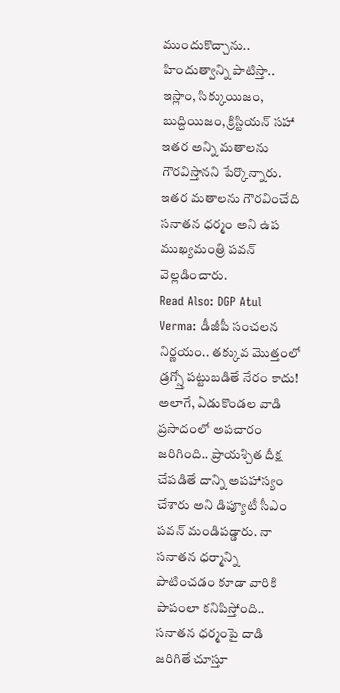ముందుకొచ్చాను.. హిందుత్వాన్ని పాటిస్తా.. ఇస్లాం, సిక్కుయిజం, బుద్దియిజం, క్రిస్టియన్ సహా ఇతర అన్ని మతాలను గౌరవిస్తానని పేర్కొన్నారు. ఇతర మతాలను గౌరవించేది సనాతన ధర్మం అని ఉప ముఖ్యమంత్రి పవన్ వెల్లడించారు.
Read Also: DGP Atul Verma: డీజీపీ సంచలన నిర్ణయం.. తక్కువ మొత్తంలో డ్రగ్స్తో పట్టుబడితే నేరం కాదు!
అలాగే, ఏడుకొండల వాడి ప్రసాదంలో అపచారం జరిగింది.. ప్రాయశ్చిత దీక్ష చేపడితే దాన్ని అపహాస్యం చేశారు అని డిప్యూటీ సీఎం పవన్ మండిపడ్డారు. నా సనాతన ధర్మాన్ని పాటించడం కూడా వారికి పాపంలా కనిపిస్తోంది.. సనాతన ధర్మంపై దాడి జరిగితే చూస్తూ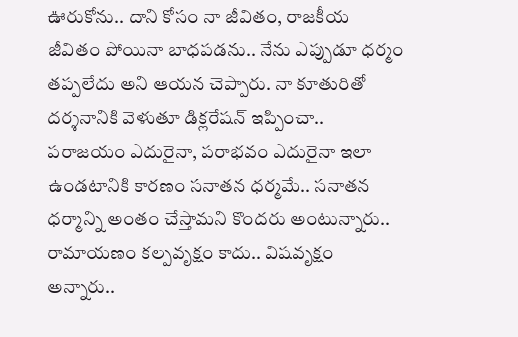ఊరుకోను.. దాని కోసం నా జీవితం, రాజకీయ జీవితం పోయినా బాధపడను.. నేను ఎప్పుడూ ధర్మం తప్పలేదు అని ఆయన చెప్పారు. నా కూతురితో దర్శనానికి వెళుతూ డిక్లరేషన్ ఇప్పించా.. పరాజయం ఎదురైనా, పరాభవం ఎదురైనా ఇలా ఉండటానికి కారణం సనాతన ధర్మమే.. సనాతన ధర్మాన్ని అంతం చేస్తామని కొందరు అంటున్నారు.. రామాయణం కల్పవృక్షం కాదు.. విషవృక్షం అన్నారు..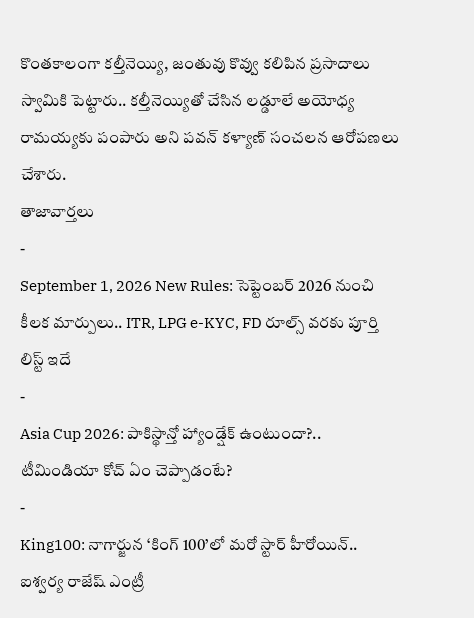కొంతకాలంగా కల్తీనెయ్యి, జంతువు కొవ్వు కలిపిన ప్రసాదాలు స్వామికి పెట్టారు.. కల్తీనెయ్యితో చేసిన లడ్డూలే అయోధ్య రామయ్యకు పంపారు అని పవన్ కళ్యాణ్ సంచలన ఆరోపణలు చేశారు.
తాజావార్తలు
-
September 1, 2026 New Rules: సెప్టెంబర్ 2026 నుంచి కీలక మార్పులు.. ITR, LPG e-KYC, FD రూల్స్ వరకు పూర్తి లిస్ట్ ఇదే
-
Asia Cup 2026: పాకిస్థాన్తో హ్యాండ్షేక్ ఉంటుందా?.. టీమిండియా కోచ్ ఏం చెప్పాడంటే?
-
King100: నాగార్జున ‘కింగ్ 100’లో మరో స్టార్ హీరోయిన్.. ఐశ్వర్య రాజేష్ ఎంట్రీ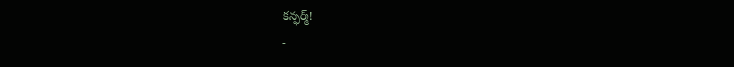కన్ఫర్మ్!
-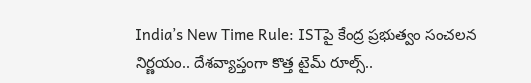India’s New Time Rule: ISTపై కేంద్ర ప్రభుత్వం సంచలన నిర్ణయం.. దేశవ్యాప్తంగా కొత్త టైమ్ రూల్స్..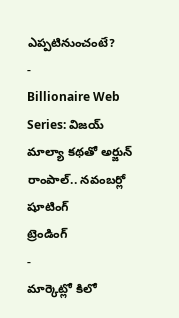ఎప్పటినుంచంటే?
-
Billionaire Web Series: విజయ్ మాల్యా కథతో అర్జున్ రాంపాల్.. నవంబర్లో షూటింగ్
ట్రెండింగ్
-
మార్కెట్లో కిలో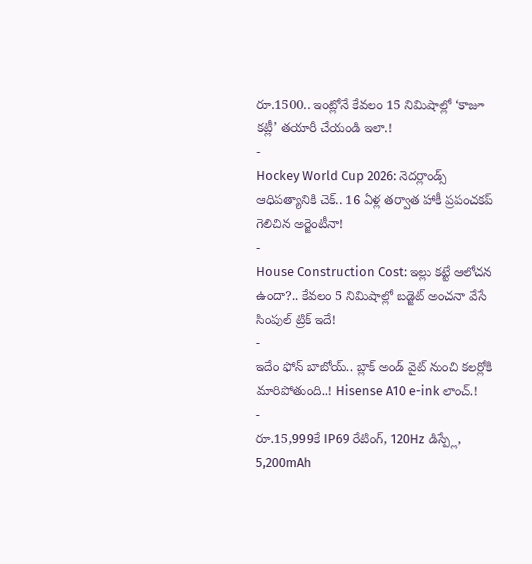రూ.1500.. ఇంట్లోనే కేవలం 15 నిమిషాల్లో ‘కాజూ కట్లీ’ తయారీ చేయండి ఇలా.!
-
Hockey World Cup 2026: నెదర్లాండ్స్ ఆధిపత్యానికి చెక్.. 16 ఏళ్ల తర్వాత హాకీ ప్రపంచకప్ గెలిచిన అర్జెంటీనా!
-
House Construction Cost: ఇల్లు కట్టే ఆలోచన ఉందా?.. కేవలం 5 నిమిషాల్లో బడ్జెట్ అంచనా వేసే సింపుల్ ట్రిక్ ఇదే!
-
ఇదేం ఫోన్ బాబోయ్.. బ్లాక్ అండ్ వైట్ నుంచి కలర్లోకి మారిపోతుంది..! Hisense A10 e-ink లాంచ్.!
-
రూ.15,999కే IP69 రేటింగ్, 120Hz డిస్ప్లే, 5,200mAh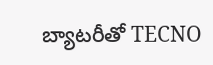బ్యాటరీతో TECNO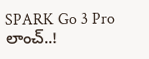SPARK Go 3 Pro లాంచ్..!